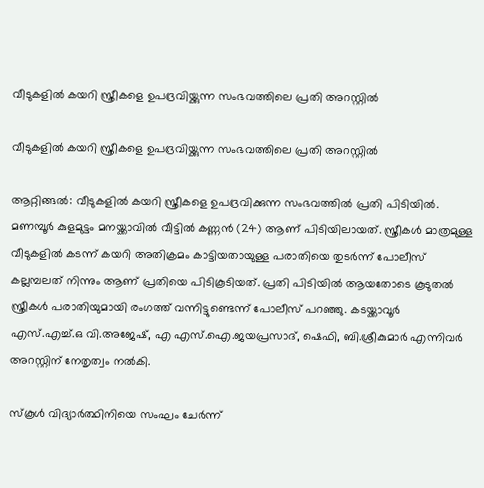വീടുകളിൽ കയറി സ്ത്രീകളെ ഉപദ്രവിയ്ക്കുന്ന സംഭവത്തിലെ പ്രതി അറസ്റ്റിൽ

വീടുകളിൽ കയറി സ്ത്രീകളെ ഉപദ്രവിയ്ക്കുന്ന സംഭവത്തിലെ പ്രതി അറസ്റ്റിൽ

ആറ്റിങ്ങൽ: വീടുകളിൽ കയറി സ്ത്രീകളെ ഉപദ്രവിക്കുന്ന സംഭവത്തിൽ പ്രതി പിടിയിൽ. മണമ്പൂർ കുളമുട്ടം മനയ്ക്കാവിൽ വീട്ടിൽ കണ്ണൻ (24) ആണ് പിടിയിലായത്. സ്ത്രീകൾ മാത്രമുള്ള വീടുകളിൽ കടന്ന് കയറി അതിക്രമം കാട്ടിയതായുള്ള പരാതിയെ തുടർന്ന് പോലീസ് കല്ലമ്പലത് നിന്നും ആണ് പ്രതിയെ പിടികൂടിയത്. പ്രതി പിടിയിൽ ആയതോടെ കൂടുതൽ സ്ത്രീകൾ പരാതിയുമായി രംഗത്ത് വന്നിട്ടുണ്ടെന്ന് പോലീസ് പറഞ്ഞു. കടയ്ക്കാവൂർ എസ്.എച്ച്.ഒ വി.അജേഷ്, എ എസ്.ഐ.ജയപ്രസാദ്, ഷെഫി, ബി.ശ്രീകുമാർ എന്നിവർ അറസ്റ്റിന് നേതൃത്വം നൽകി.

സ്കൂൾ വിദ്യാർത്ഥിനിയെ സംഘം ചേർന്ന്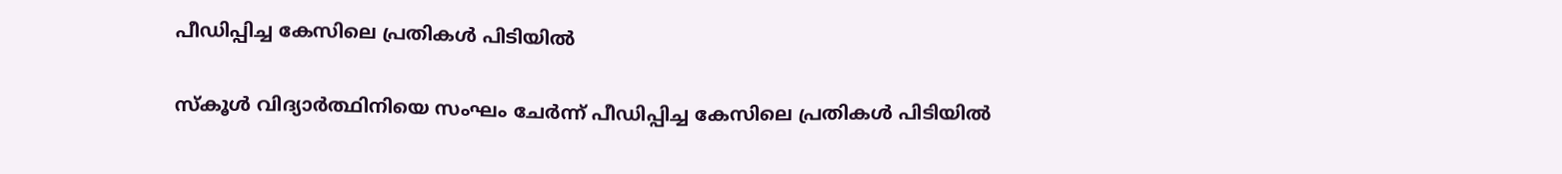പീഡിപ്പിച്ച കേസിലെ പ്രതികൾ പിടിയിൽ

സ്കൂൾ വിദ്യാർത്ഥിനിയെ സംഘം ചേർന്ന് പീഡിപ്പിച്ച കേസിലെ പ്രതികൾ പിടിയിൽ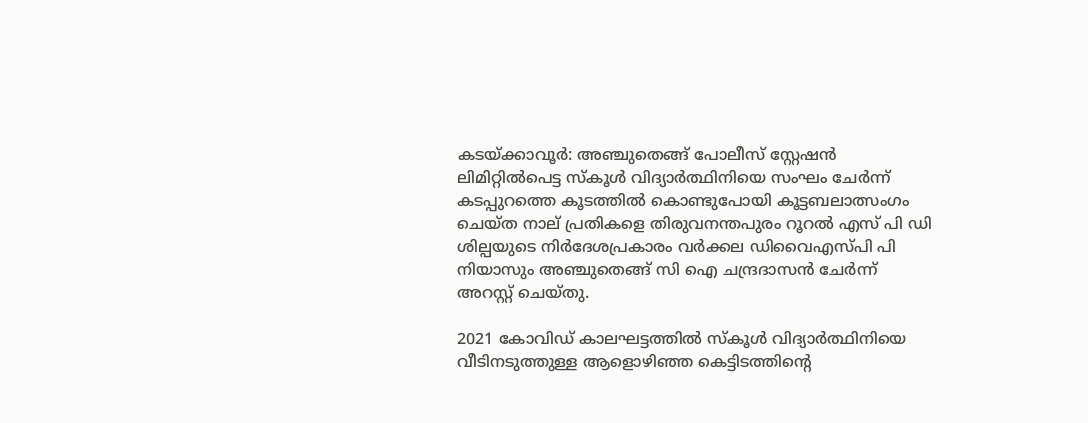കടയ്ക്കാവൂർ: അഞ്ചുതെങ്ങ് പോലീസ് സ്റ്റേഷൻ ലിമിറ്റിൽപെട്ട സ്കൂൾ വിദ്യാർത്ഥിനിയെ സംഘം ചേർന്ന് കടപ്പുറത്തെ കൂടത്തിൽ കൊണ്ടുപോയി കൂട്ടബലാത്സംഗം ചെയ്ത നാല് പ്രതികളെ തിരുവനന്തപുരം റൂറൽ എസ് പി ഡി ശില്പയുടെ നിർദേശപ്രകാരം വർക്കല ഡിവൈഎസ്പി പി നിയാസും അഞ്ചുതെങ്ങ് സി ഐ ചന്ദ്രദാസൻ ചേർന്ന് അറസ്റ്റ് ചെയ്തു.

2021 കോവിഡ് കാലഘട്ടത്തിൽ സ്കൂൾ വിദ്യാർത്ഥിനിയെ വീടിനടുത്തുള്ള ആളൊഴിഞ്ഞ കെട്ടിടത്തിന്റെ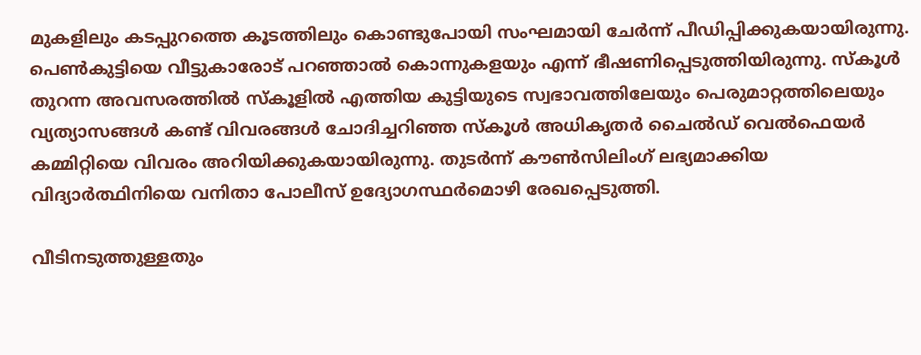മുകളിലും കടപ്പുറത്തെ കൂടത്തിലും കൊണ്ടുപോയി സംഘമായി ചേർന്ന് പീഡിപ്പിക്കുകയായിരുന്നു. പെൺകുട്ടിയെ വീട്ടുകാരോട് പറഞ്ഞാൽ കൊന്നുകളയും എന്ന് ഭീഷണിപ്പെടുത്തിയിരുന്നു. സ്കൂൾ തുറന്ന അവസരത്തിൽ സ്കൂളിൽ എത്തിയ കുട്ടിയുടെ സ്വഭാവത്തിലേയും പെരുമാറ്റത്തിലെയും വ്യത്യാസങ്ങൾ കണ്ട് വിവരങ്ങൾ ചോദിച്ചറിഞ്ഞ സ്കൂൾ അധികൃതർ ചൈൽഡ് വെൽഫെയർ കമ്മിറ്റിയെ വിവരം അറിയിക്കുകയായിരുന്നു. തുടർന്ന് കൗൺസിലിംഗ് ലഭ്യമാക്കിയ വിദ്യാർത്ഥിനിയെ വനിതാ പോലീസ് ഉദ്യോഗസ്ഥർമൊഴി രേഖപ്പെടുത്തി.

വീടിനടുത്തുള്ളതും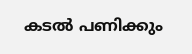കടൽ പണിക്കും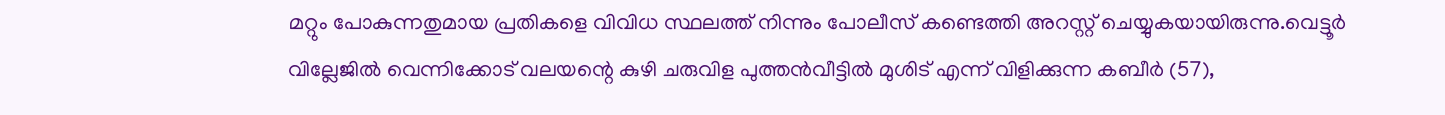മറ്റും പോകുന്നതുമായ പ്രതികളെ വിവിധ സ്ഥലത്ത് നിന്നും പോലീസ് കണ്ടെത്തി അറസ്റ്റ് ചെയ്യുകയായിരുന്നു.വെട്ടൂർ വില്ലേജിൽ വെന്നിക്കോട് വലയന്റെ കുഴി ചരുവിള പുത്തൻവീട്ടിൽ മുശിട് എന്ന് വിളിക്കുന്ന കബീർ (57),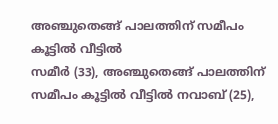അഞ്ചുതെങ്ങ് പാലത്തിന് സമീപം കൂട്ടിൽ വീട്ടിൽ
സമീർ (33), അഞ്ചുതെങ്ങ് പാലത്തിന് സമീപം കൂട്ടിൽ വീട്ടിൽ നവാബ് (25),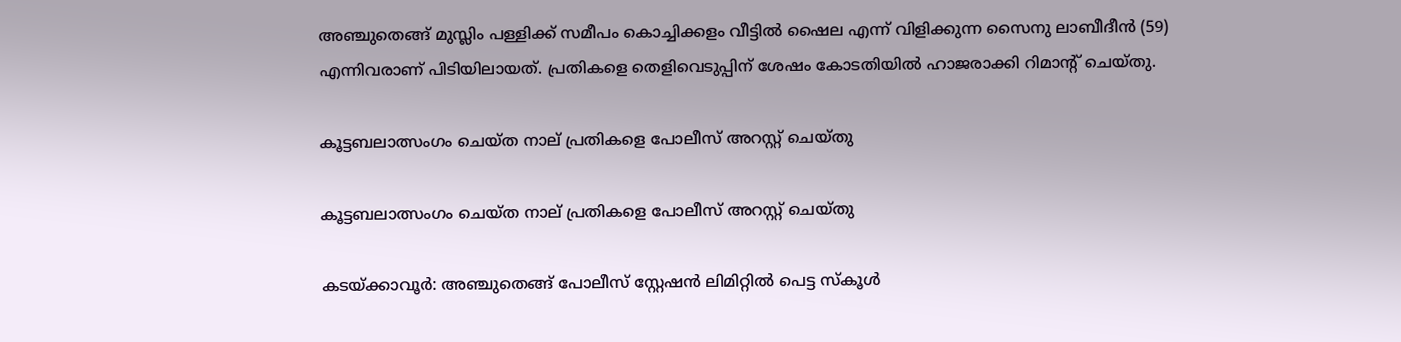അഞ്ചുതെങ്ങ് മുസ്ലിം പള്ളിക്ക് സമീപം കൊച്ചിക്കളം വീട്ടിൽ ഷൈല എന്ന് വിളിക്കുന്ന സൈനു ലാബീദീൻ (59) എന്നിവരാണ് പിടിയിലായത്. പ്രതികളെ തെളിവെടുപ്പിന് ശേഷം കോടതിയിൽ ഹാജരാക്കി റിമാന്റ് ചെയ്തു.

കൂട്ടബലാത്സംഗം ചെയ്ത നാല് പ്രതികളെ പോലീസ് അറസ്റ്റ് ചെയ്തു

കൂട്ടബലാത്സംഗം ചെയ്ത നാല് പ്രതികളെ പോലീസ് അറസ്റ്റ് ചെയ്തു

കടയ്ക്കാവൂർ: അഞ്ചുതെങ്ങ് പോലീസ് സ്റ്റേഷൻ ലിമിറ്റിൽ പെട്ട സ്കൂൾ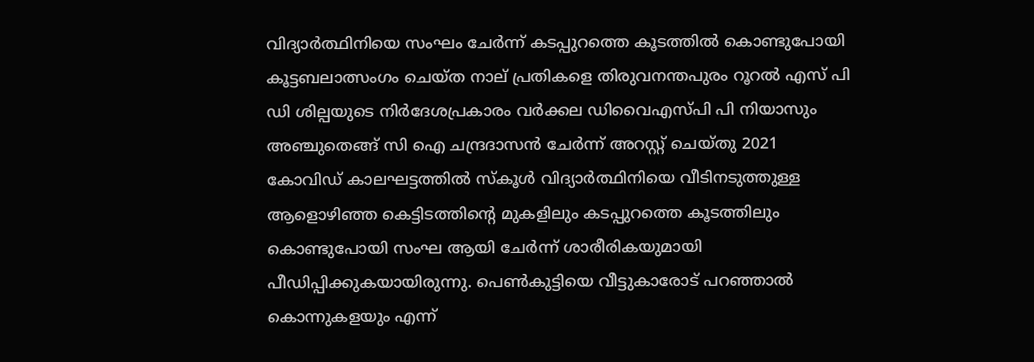വിദ്യാർത്ഥിനിയെ സംഘം ചേർന്ന് കടപ്പുറത്തെ കൂടത്തിൽ കൊണ്ടുപോയി കൂട്ടബലാത്സംഗം ചെയ്ത നാല് പ്രതികളെ തിരുവനന്തപുരം റൂറൽ എസ് പി ഡി ശില്പയുടെ നിർദേശപ്രകാരം വർക്കല ഡിവൈഎസ്പി പി നിയാസും അഞ്ചുതെങ്ങ് സി ഐ ചന്ദ്രദാസൻ ചേർന്ന് അറസ്റ്റ് ചെയ്തു 2021 കോവിഡ് കാലഘട്ടത്തിൽ സ്കൂൾ വിദ്യാർത്ഥിനിയെ വീടിനടുത്തുള്ള ആളൊഴിഞ്ഞ കെട്ടിടത്തിന്റെ മുകളിലും കടപ്പുറത്തെ കൂടത്തിലും കൊണ്ടുപോയി സംഘ ആയി ചേർന്ന് ശാരീരികയുമായി പീഡിപ്പിക്കുകയായിരുന്നു. പെൺകുട്ടിയെ വീട്ടുകാരോട് പറഞ്ഞാൽ കൊന്നുകളയും എന്ന്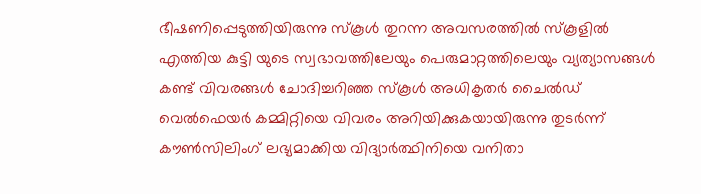ഭീഷണിപ്പെടുത്തിയിരുന്നു സ്കൂൾ തുറന്ന അവസരത്തിൽ സ്കൂളിൽ എത്തിയ കുട്ടി യുടെ സ്വഭാവത്തിലേയും പെരുമാറ്റത്തിലെയും വ്യത്യാസങ്ങൾ കണ്ട് വിവരങ്ങൾ ചോദിച്ചറിഞ്ഞ സ്കൂൾ അധികൃതർ ചൈൽഡ് വെൽഫെയർ കമ്മിറ്റിയെ വിവരം അറിയിക്കുകയായിരുന്നു തുടർന്ന് കൗൺസിലിംഗ് ലഭ്യമാക്കിയ വിദ്യാർത്ഥിനിയെ വനിതാ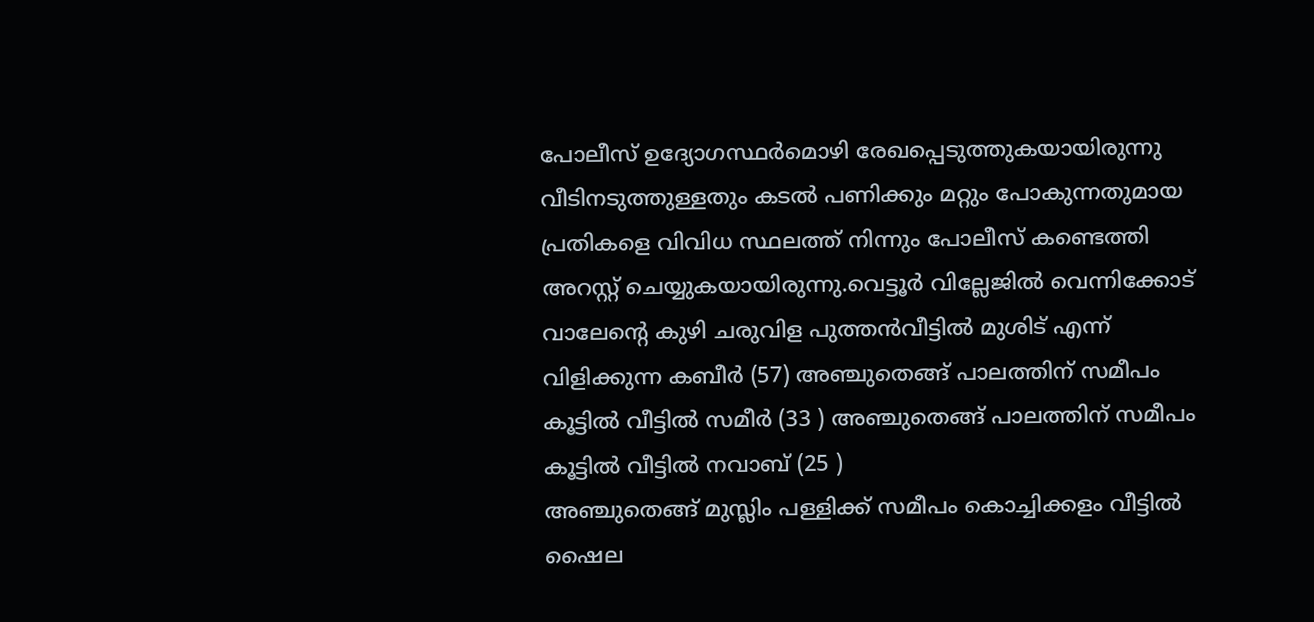പോലീസ് ഉദ്യോഗസ്ഥർമൊഴി രേഖപ്പെടുത്തുകയായിരുന്നു
വീടിനടുത്തുള്ളതും കടൽ പണിക്കും മറ്റും പോകുന്നതുമായ പ്രതികളെ വിവിധ സ്ഥലത്ത് നിന്നും പോലീസ് കണ്ടെത്തി അറസ്റ്റ് ചെയ്യുകയായിരുന്നു.വെട്ടൂർ വില്ലേജിൽ വെന്നിക്കോട് വാലേന്റെ കുഴി ചരുവിള പുത്തൻവീട്ടിൽ മുശിട് എന്ന് വിളിക്കുന്ന കബീർ (57) അഞ്ചുതെങ്ങ് പാലത്തിന് സമീപം കൂട്ടിൽ വീട്ടിൽ സമീർ (33 ) അഞ്ചുതെങ്ങ് പാലത്തിന് സമീപം കൂട്ടിൽ വീട്ടിൽ നവാബ് (25 )
അഞ്ചുതെങ്ങ് മുസ്ലിം പള്ളിക്ക് സമീപം കൊച്ചിക്കളം വീട്ടിൽ ഷൈല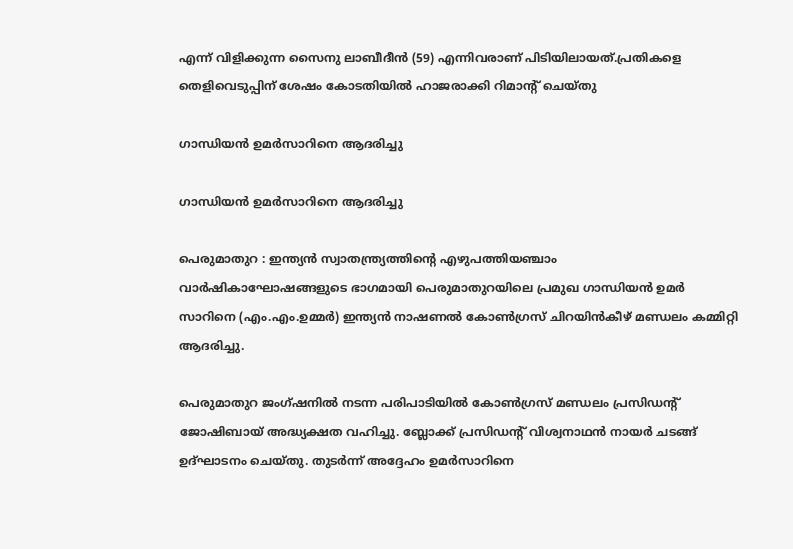എന്ന് വിളിക്കുന്ന സൈനു ലാബീദീൻ (59) എന്നിവരാണ് പിടിയിലായത്.പ്രതികളെ തെളിവെടുപ്പിന് ശേഷം കോടതിയിൽ ഹാജരാക്കി റിമാന്റ് ചെയ്തു

ഗാന്ധിയൻ ഉമർസാറിനെ ആദരിച്ചു

ഗാന്ധിയൻ ഉമർസാറിനെ ആദരിച്ചു

പെരുമാതുറ : ഇന്ത്യൻ സ്വാതന്ത്ര്യത്തിന്റെ എഴുപത്തിയഞ്ചാം
വാർഷികാഘോഷങ്ങളുടെ ഭാഗമായി പെരുമാതുറയിലെ പ്രമുഖ ഗാന്ധിയൻ ഉമർ സാറിനെ (എം.എം.ഉമ്മർ) ഇന്ത്യൻ നാഷണൽ കോൺഗ്രസ് ചിറയിൻകീഴ് മണ്ഡലം കമ്മിറ്റി ആദരിച്ചു.

പെരുമാതുറ ജംഗ്ഷനിൽ നടന്ന പരിപാടിയിൽ കോൺഗ്രസ്‌ മണ്ഡലം പ്രസിഡന്റ്‌ ജോഷിബായ് അദ്ധ്യക്ഷത വഹിച്ചു. ബ്ലോക്ക് പ്രസിഡന്റ് വിശ്വനാഥൻ നായർ ചടങ്ങ് ഉദ്ഘാടനം ചെയ്തു. തുടർന്ന് അദ്ദേഹം ഉമർസാറിനെ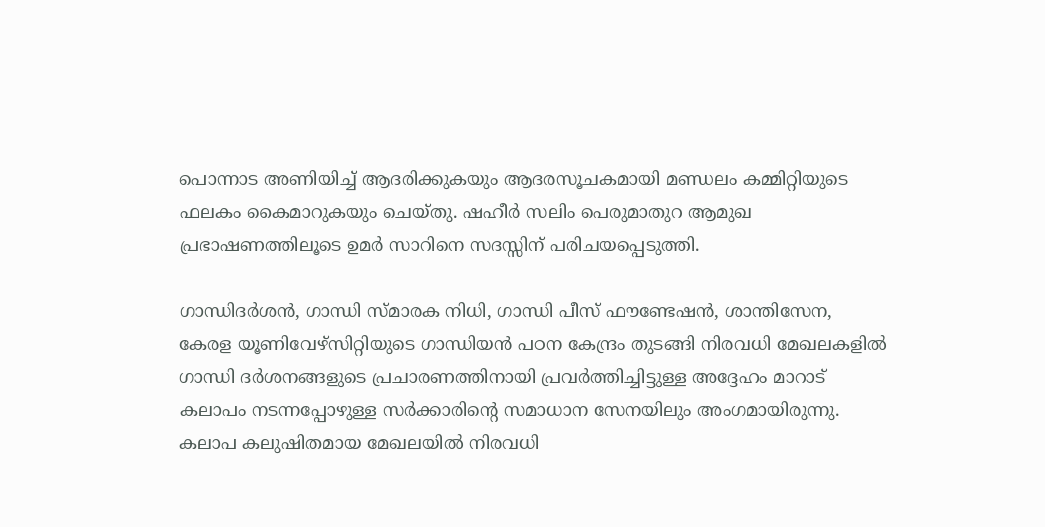പൊന്നാട അണിയിച്ച് ആദരിക്കുകയും ആദരസൂചകമായി മണ്ഡലം കമ്മിറ്റിയുടെ ഫലകം കൈമാറുകയും ചെയ്തു. ഷഹീർ സലിം പെരുമാതുറ ആമുഖ പ്രഭാഷണത്തിലൂടെ ഉമർ സാറിനെ സദസ്സിന് പരിചയപ്പെടുത്തി.

ഗാന്ധിദർശൻ, ഗാന്ധി സ്മാരക നിധി, ഗാന്ധി പീസ് ഫൗണ്ടേഷൻ, ശാന്തിസേന, കേരള യൂണിവേഴ്സിറ്റിയുടെ ഗാന്ധിയൻ പഠന കേന്ദ്രം തുടങ്ങി നിരവധി മേഖലകളിൽ ഗാന്ധി ദർശനങ്ങളുടെ പ്രചാരണത്തിനായി പ്രവർത്തിച്ചിട്ടുള്ള അദ്ദേഹം മാറാട് കലാപം നടന്നപ്പോഴുള്ള സർക്കാരിന്റെ സമാധാന സേനയിലും അംഗമായിരുന്നു. കലാപ കലുഷിതമായ മേഖലയിൽ നിരവധി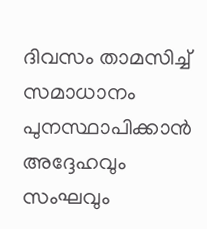ദിവസം താമസിച്ച് സമാധാനം പുനസ്ഥാപിക്കാൻ അദ്ദേഹവും സംഘവും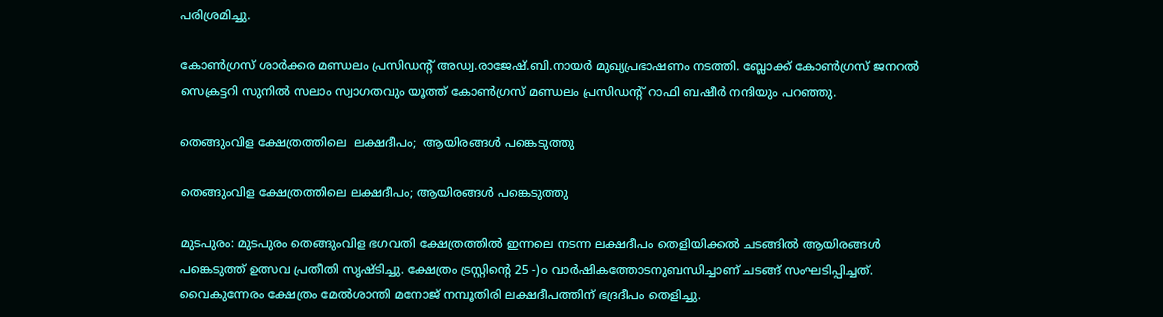പരിശ്രമിച്ചു.

കോൺഗ്രസ്‌ ശാർക്കര മണ്ഡലം പ്രസിഡന്റ്‌ അഡ്വ.രാജേഷ്.ബി.നായർ മുഖ്യപ്രഭാഷണം നടത്തി. ബ്ലോക്ക്‌ കോൺഗ്രസ് ജനറൽ സെക്രട്ടറി സുനിൽ സലാം സ്വാഗതവും യൂത്ത് കോൺഗ്രസ്‌ മണ്ഡലം പ്രസിഡന്റ്‌ റാഫി ബഷീർ നന്ദിയും പറഞ്ഞു.

തെങ്ങുംവിള ക്ഷേത്രത്തിലെ  ലക്ഷദീപം;  ആയിരങ്ങൾ പങ്കെടുത്തു

തെങ്ങുംവിള ക്ഷേത്രത്തിലെ ലക്ഷദീപം; ആയിരങ്ങൾ പങ്കെടുത്തു

മുടപുരം: മുടപുരം തെങ്ങുംവിള ഭഗവതി ക്ഷേത്രത്തിൽ ഇന്നലെ നടന്ന ലക്ഷദീപം തെളിയിക്കൽ ചടങ്ങിൽ ആയിരങ്ങൾ പങ്കെടുത്ത് ഉത്സവ പ്രതീതി സൃഷ്ടിച്ചു. ക്ഷേത്രം ട്രസ്റ്റിന്റെ 25 -)൦ വാർഷികത്തോടനുബന്ധിച്ചാണ് ചടങ്ങ് സംഘടിപ്പിച്ചത്. വൈകുന്നേരം ക്ഷേത്രം മേൽശാന്തി മനോജ് നമ്പൂതിരി ലക്ഷദീപത്തിന് ഭദ്രദീപം തെളിച്ചു.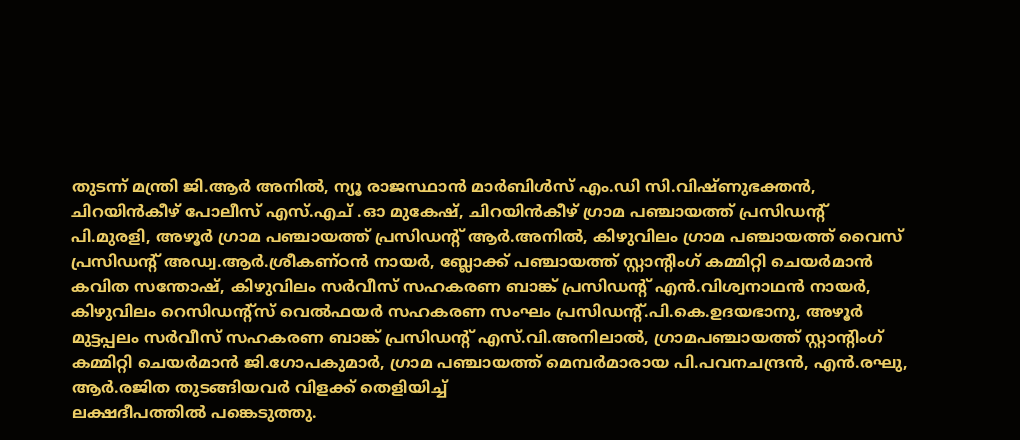തുടന്ന് മന്ത്രി ജി.ആർ അനിൽ, ന്യൂ രാജസ്ഥാൻ മാർബിൾസ് എം.ഡി സി.വിഷ്ണുഭക്തൻ, ചിറയിൻകീഴ് പോലീസ് എസ്.എച് .ഓ മുകേഷ്, ചിറയിൻകീഴ് ഗ്രാമ പഞ്ചായത്ത് പ്രസിഡന്റ് പി.മുരളി, അഴൂർ ഗ്രാമ പഞ്ചായത്ത് പ്രസിഡന്റ് ആർ.അനിൽ, കിഴുവിലം ഗ്രാമ പഞ്ചായത്ത് വൈസ് പ്രസിഡന്റ് അഡ്വ.ആർ.ശ്രീകണ്ഠൻ നായർ, ബ്ലോക്ക് പഞ്ചായത്ത് സ്റ്റാന്റിംഗ് കമ്മിറ്റി ചെയർമാൻ കവിത സന്തോഷ്, കിഴുവിലം സർവീസ് സഹകരണ ബാങ്ക് പ്രസിഡന്റ് എൻ.വിശ്വനാഥൻ നായർ, കിഴുവിലം റെസിഡന്റ്‌സ് വെൽഫയർ സഹകരണ സംഘം പ്രസിഡന്റ്.പി.കെ.ഉദയഭാനു, അഴൂർ മുട്ടപ്പലം സർവീസ് സഹകരണ ബാങ്ക് പ്രസിഡന്റ് എസ്.വി.അനിലാൽ, ഗ്രാമപഞ്ചായത്ത് സ്റ്റാന്റിംഗ് കമ്മിറ്റി ചെയർമാൻ ജി.ഗോപകുമാർ, ഗ്രാമ പഞ്ചായത്ത് മെമ്പർമാരായ പി.പവനചന്ദ്രൻ, എൻ.രഘു, ആർ.രജിത തുടങ്ങിയവർ വിളക്ക്‌ തെളിയിച്ച്
ലക്ഷദീപത്തിൽ പങ്കെടുത്തു.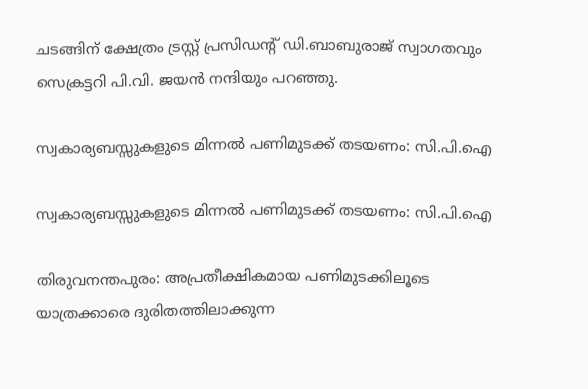ചടങ്ങിന് ക്ഷേത്രം ട്രസ്റ്റ് പ്രസിഡന്റ് ഡി.ബാബുരാജ് സ്വാഗതവും സെക്രട്ടറി പി.വി. ജയൻ നന്ദിയും പറഞ്ഞു.

സ്വകാര്യബസ്സുകളുടെ മിന്നൽ പണിമുടക്ക് തടയണം: സി.പി.ഐ

സ്വകാര്യബസ്സുകളുടെ മിന്നൽ പണിമുടക്ക് തടയണം: സി.പി.ഐ

തിരുവനന്തപുരം: അപ്രതീക്ഷികമായ പണിമുടക്കിലൂടെ യാത്രക്കാരെ ദുരിതത്തിലാക്കുന്ന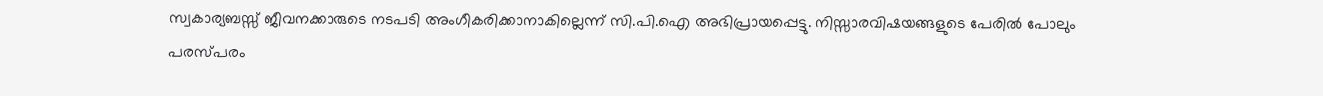സ്വകാര്യബസ്സ് ജീവനക്കാരുടെ നടപടി അംഗീകരിക്കാനാകില്ലെന്ന് സി.പി.ഐ അഭിപ്രായപ്പെട്ടു. നിസ്സാരവിഷയങ്ങളുടെ പേരിൽ പോലും പരസ്പരം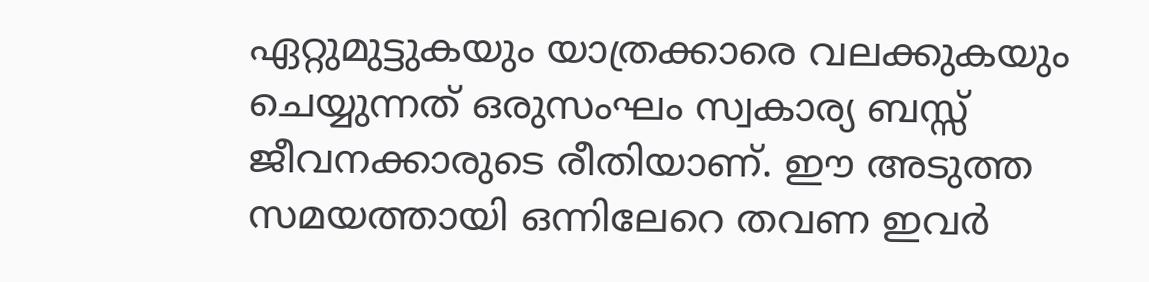ഏറ്റുമുട്ടുകയും യാത്രക്കാരെ വലക്കുകയും ചെയ്യുന്നത് ഒരുസംഘം സ്വകാര്യ ബസ്സ് ജീവനക്കാരുടെ രീതിയാണ്. ഈ അടുത്ത സമയത്തായി ഒന്നിലേറെ തവണ ഇവർ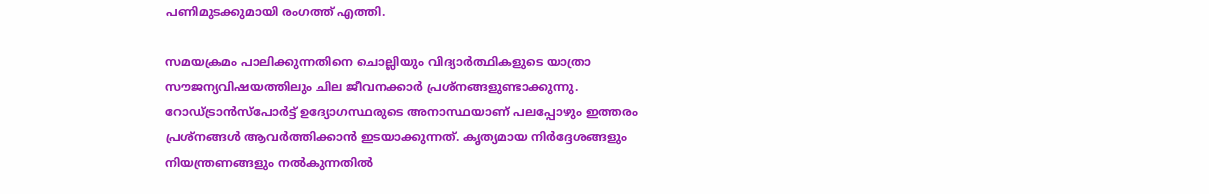പണിമുടക്കുമായി രംഗത്ത് എത്തി.

സമയക്രമം പാലിക്കുന്നതിനെ ചൊല്ലിയും വിദ്യാർത്ഥികളുടെ യാത്രാ സൗജന്യവിഷയത്തിലും ചില ജീവനക്കാർ പ്രശ്നങ്ങളുണ്ടാക്കുന്നു. റോഡ്ട്രാൻസ്പോർട്ട് ഉദ്യോഗസ്ഥരുടെ അനാസ്ഥയാണ് പലപ്പോഴും ഇത്തരം പ്രശ്നങ്ങൾ ആവർത്തിക്കാൻ ഇടയാക്കുന്നത്. കൃത്യമായ നിർദ്ദേശങ്ങളും നിയന്ത്രണങ്ങളും നൽകുന്നതിൽ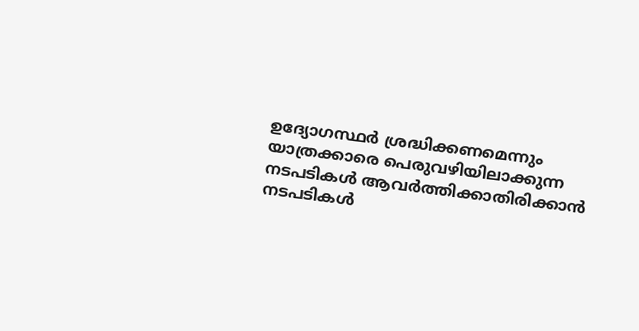ഉദ്യോഗസ്ഥർ ശ്രദ്ധിക്കണമെന്നും യാത്രക്കാരെ പെരുവഴിയിലാക്കുന്ന നടപടികൾ ആവർത്തിക്കാതിരിക്കാൻ നടപടികൾ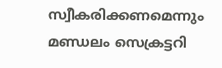സ്വീകരിക്കണമെന്നും മണ്ഡലം സെക്രട്ടറി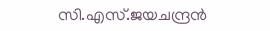സി.എസ്.ജയചന്ദ്രൻ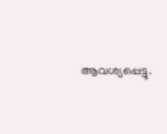ആവശ്യപ്പെട്ടു.